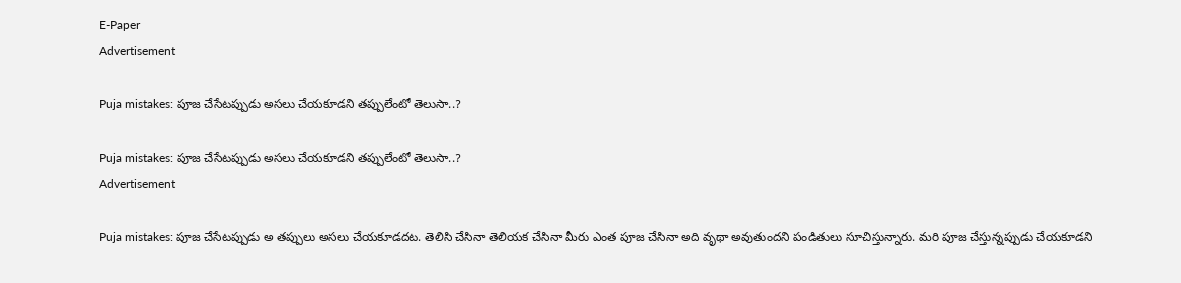E-Paper
Advertisement

Puja mistakes: పూజ చేసేటప్పుడు అసలు చేయకూడని తప్పులేంటో తెలుసా..?

Puja mistakes: పూజ చేసేటప్పుడు అసలు చేయకూడని తప్పులేంటో తెలుసా..?
Advertisement

Puja mistakes: పూజ చేసేటప్పుడు అ తప్పులు అసలు చేయకూడదట. తెలిసి చేసినా తెలియక చేసినా మీరు ఎంత పూజ చేసినా అది వృథా అవుతుందని పండితులు సూచిస్తున్నారు. మరి పూజ చేస్తున్నప్పుడు చేయకూడని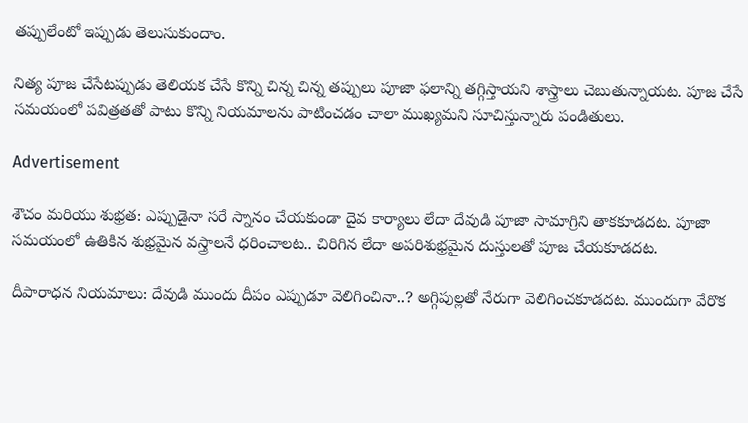తప్పులేంటో ఇప్పుడు తెలుసుకుందాం.

నిత్య పూజ చేసేటప్పుడు తెలియక చేసే కొన్ని చిన్న చిన్న తప్పులు పూజా ఫలాన్ని తగ్గిస్తాయని శాస్త్రాలు చెబుతున్నాయట. పూజ చేసే సమయంలో పవిత్రతతో పాటు కొన్ని నియమాలను పాటించడం చాలా ముఖ్యమని సూచిస్తున్నారు పండితులు.

Advertisement

శౌచం మరియు శుభ్రత: ఎప్పుడైనా సరే స్నానం చేయకుండా దైవ కార్యాలు లేదా దేవుడి పూజా సామాగ్రిని తాకకూడదట. పూజా సమయంలో ఉతికిన శుభ్రమైన వస్త్రాలనే ధరించాలట.. చిరిగిన లేదా అపరిశుభ్రమైన దుస్తులతో పూజ చేయకూడదట.

దీపారాధన నియమాలు: దేవుడి ముందు దీపం ఎప్పుడూ వెలిగించినా..? అగ్గిపుల్లతో నేరుగా వెలిగించకూడదట. ముందుగా వేరొక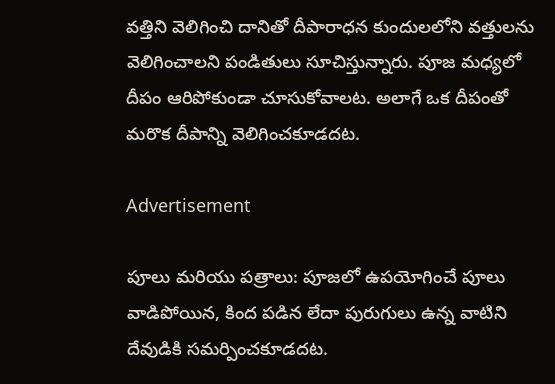వత్తిని వెలిగించి దానితో దీపారాధన కుందులలోని వత్తులను వెలిగించాలని పండితులు సూచిస్తున్నారు. పూజ మధ్యలో దీపం ఆరిపోకుండా చూసుకోవాలట. అలాగే ఒక దీపంతో మరొక దీపాన్ని వెలిగించకూడదట.

Advertisement

పూలు మరియు పత్రాలు: పూజలో ఉపయోగించే పూలు వాడిపోయిన, కింద పడిన లేదా పురుగులు ఉన్న వాటిని దేవుడికి సమర్పించకూడదట.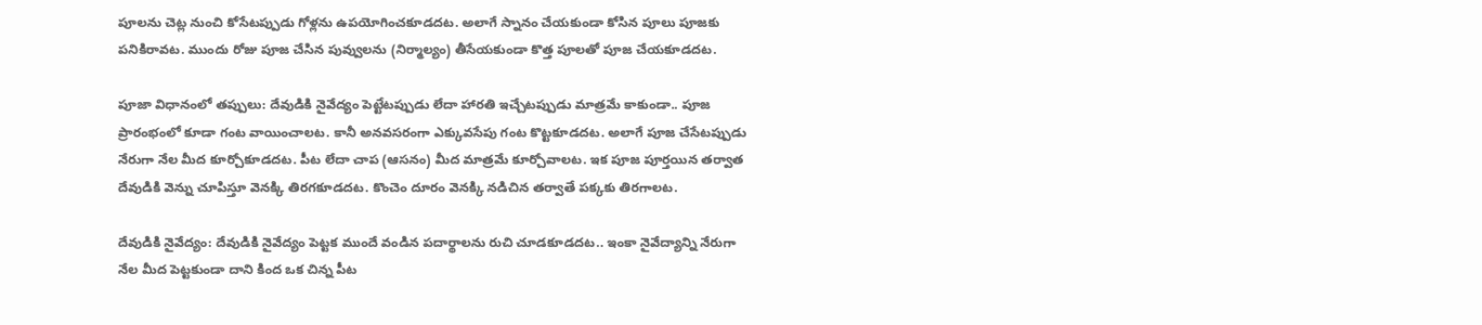పూలను చెట్ల నుంచి కోసేటప్పుడు గోళ్లను ఉపయోగించకూడదట. అలాగే స్నానం చేయకుండా కోసిన పూలు పూజకు పనికిరావట. ముందు రోజు పూజ చేసిన పువ్వులను (నిర్మాల్యం) తీసేయకుండా కొత్త పూలతో పూజ చేయకూడదట.

పూజా విధానంలో తప్పులు: దేవుడికి నైవేద్యం పెట్టేటప్పుడు లేదా హారతి ఇచ్చేటప్పుడు మాత్రమే కాకుండా.. పూజ ప్రారంభంలో కూడా గంట వాయించాలట. కానీ అనవసరంగా ఎక్కువసేపు గంట కొట్టకూడదట. అలాగే పూజ చేసేటప్పుడు నేరుగా నేల మీద కూర్చోకూడదట. పీట లేదా చాప (ఆసనం) మీద మాత్రమే కూర్చోవాలట. ఇక పూజ పూర్తయిన తర్వాత దేవుడికి వెన్ను చూపిస్తూ వెనక్కి తిరగకూడదట. కొంచెం దూరం వెనక్కి నడిచిన తర్వాతే పక్కకు తిరగాలట.

దేవుడికి నైవేద్యం: దేవుడికి నైవేద్యం పెట్టక ముందే వండిన పదార్థాలను రుచి చూడకూడదట.. ఇంకా నైవేద్యాన్ని నేరుగా నేల మీద పెట్టకుండా దాని కింద ఒక చిన్న పీట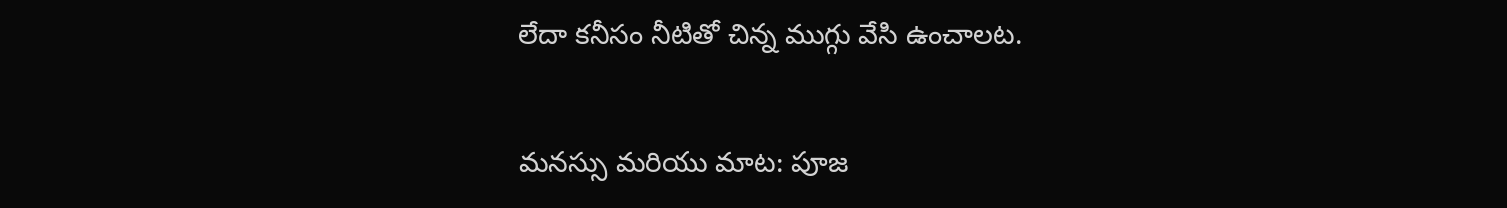లేదా కనీసం నీటితో చిన్న ముగ్గు వేసి ఉంచాలట.

మనస్సు మరియు మాట: పూజ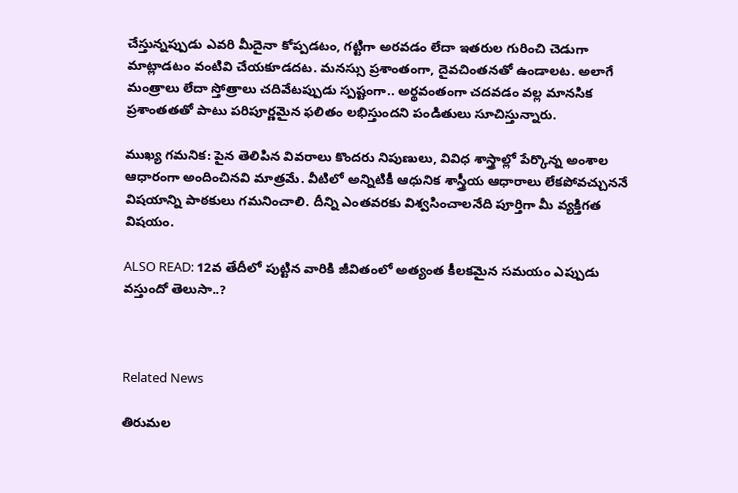చేస్తున్నప్పుడు ఎవరి మీదైనా కోప్పడటం, గట్టిగా అరవడం లేదా ఇతరుల గురించి చెడుగా మాట్లాడటం వంటివి చేయకూడదట. మనస్సు ప్రశాంతంగా, దైవచింతనతో ఉండాలట. అలాగే మంత్రాలు లేదా స్తోత్రాలు చదివేటప్పుడు స్పష్టంగా.. అర్థవంతంగా చదవడం వల్ల మానసిక ప్రశాంతతతో పాటు పరిపూర్ణమైన ఫలితం లభిస్తుందని పండితులు సూచిస్తున్నారు.

ముఖ్య గమనిక: పైన తెలిపిన వివరాలు కొందరు నిపుణులు, వివిధ శాస్త్రాల్లో పేర్కొన్న అంశాల ఆధారంగా అందించినవి మాత్రమే. వీటిలో అన్నిటికీ ఆధునిక శాస్త్రీయ ఆధారాలు లేకపోవచ్చుననే విషయాన్ని పాఠకులు గమనించాలి. దీన్ని ఎంతవరకు విశ్వసించాలనేది పూర్తిగా మీ వ్యక్తిగత విషయం.

ALSO READ: 12వ తేదీలో పుట్టిన వారికి జీవితంలో అత్యంత కీలకమైన సమయం ఎప్పుడు వస్తుందో తెలుసా..?



Related News

తిరుమల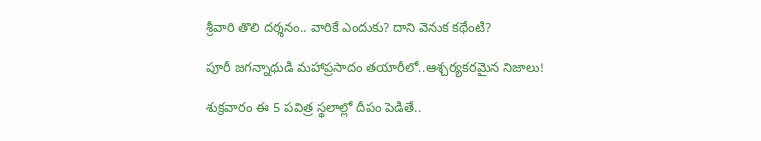శ్రీవారి తొలి దర్శనం.. వారికే ఎందుకు? దాని వెనుక కథేంటి?

పూరీ జగన్నాథుడి మహాప్రసాదం తయారీలో..ఆశ్చర్యకరమైన నిజాలు!

శుక్రవారం ఈ 5 పవిత్ర స్థలాల్లో దీపం పెడితే..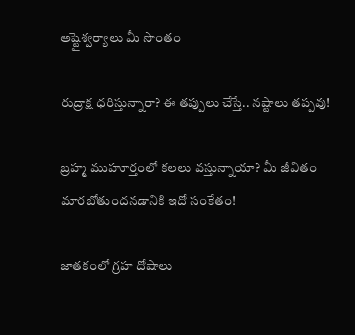అష్టైశ్వర్యాలు మీ సొంతం

రుద్రాక్ష ధరిస్తున్నారా? ఈ తప్పులు చేస్తే.. నష్టాలు తప్పవు!

బ్రహ్మ ముహూర్తంలో కలలు వస్తున్నాయా? మీ జీవితం మారబోతుందనడానికి ఇదో సంకేతం!

జాతకంలో గ్రహ దోషాలు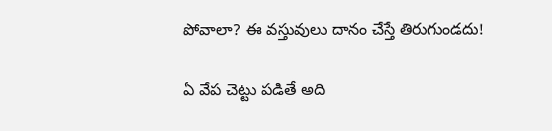పోవాలా? ఈ వస్తువులు దానం చేస్తే తిరుగుండదు!

ఏ వేప చెట్టు పడితే అది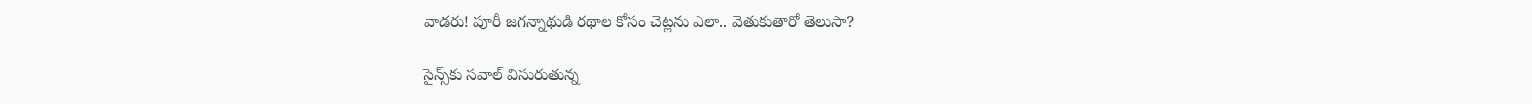వాడరు! పూరీ జగన్నాథుడి రథాల కోసం చెట్లను ఎలా.. వెతుకుతారో తెలుసా?

సైన్స్‌కు సవాల్ విసురుతున్న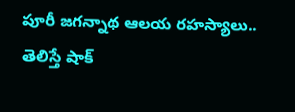పూరీ జగన్నాథ ఆలయ రహస్యాలు.. తెలిస్తే షాక్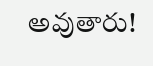అవుతారు!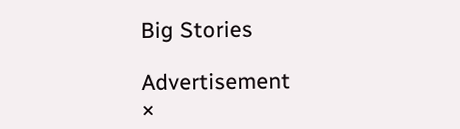Big Stories

Advertisement
×